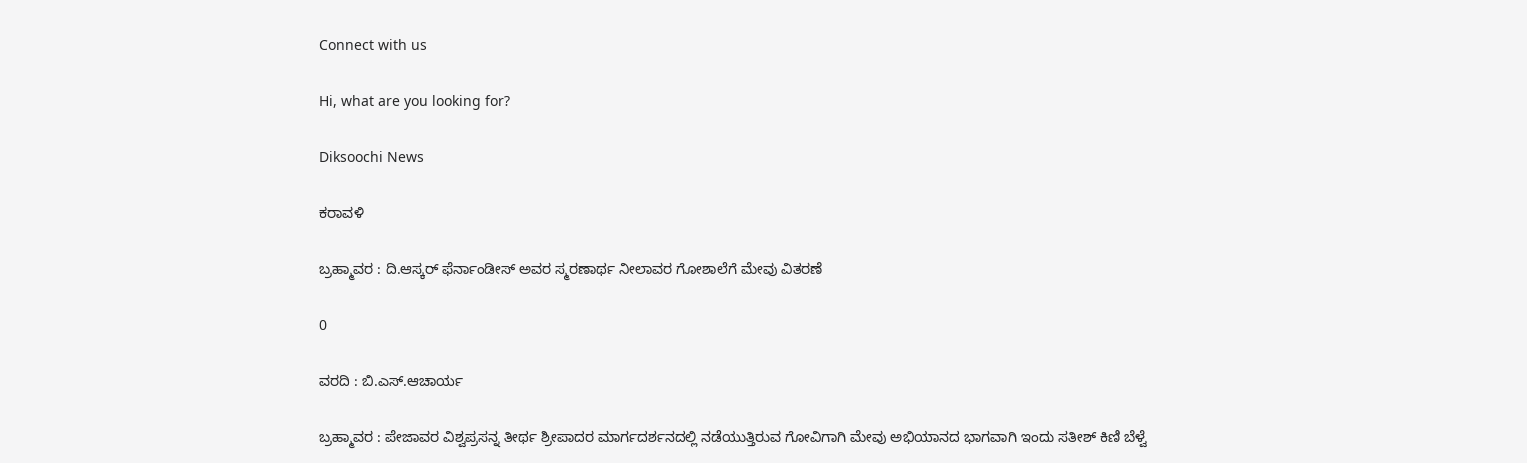Connect with us

Hi, what are you looking for?

Diksoochi News

ಕರಾವಳಿ

ಬ್ರಹ್ಮಾವರ : ದಿ.ಆಸ್ಕರ್ ಫೆರ್ನಾಂಡೀಸ್ ಅವರ ಸ್ಮರಣಾರ್ಥ ನೀಲಾವರ ಗೋಶಾಲೆಗೆ ಮೇವು ವಿತರಣೆ

0

ವರದಿ : ಬಿ.ಎಸ್.ಆಚಾರ್ಯ

ಬ್ರಹ್ಮಾವರ : ಪೇಜಾವರ ವಿಶ್ವಪ್ರಸನ್ನ ತೀರ್ಥ ಶ್ರೀಪಾದರ ಮಾರ್ಗದರ್ಶನದಲ್ಲಿ ನಡೆಯುತ್ತಿರುವ ಗೋವಿಗಾಗಿ ಮೇವು ಅಭಿಯಾನದ ಭಾಗವಾಗಿ ಇಂದು ಸತೀಶ್ ಕಿಣಿ ಬೆಳ್ವೆ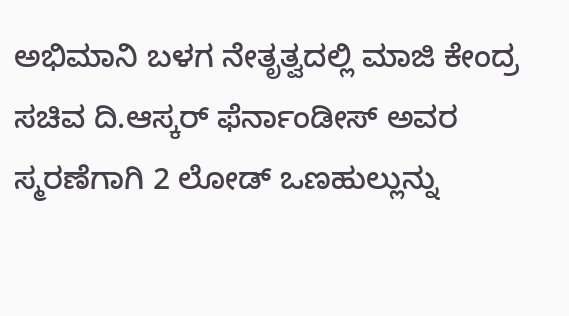ಅಭಿಮಾನಿ ಬಳಗ ನೇತೃತ್ವದಲ್ಲಿ ಮಾಜಿ ಕೇಂದ್ರ ಸಚಿವ ದಿ.ಆಸ್ಕರ್ ಫೆರ್ನಾಂಡೀಸ್ ಅವರ ಸ್ಮರಣೆಗಾಗಿ 2 ಲೋಡ್ ಒಣಹುಲ್ಲುನ್ನು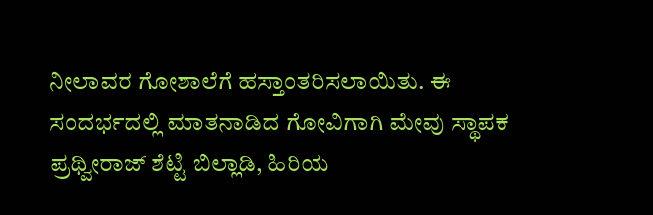ನೀಲಾವರ ಗೋಶಾಲೆಗೆ ಹಸ್ತಾಂತರಿಸಲಾಯಿತು. ಈ ಸಂದರ್ಭದಲ್ಲಿ ಮಾತನಾಡಿದ ಗೋವಿಗಾಗಿ ಮೇವು ಸ್ಥಾಪಕ ಪ್ರಥ್ವೀರಾಜ್ ಶೆಟ್ಟಿ ಬಿಲ್ಲಾಡಿ, ಹಿರಿಯ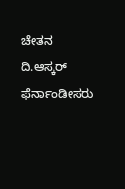ಚೇತನ ದಿ.ಆಸ್ಕರ್ ಫೆರ್ನಾಂಡೀಸರು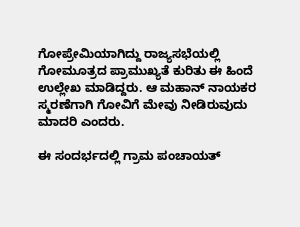ಗೋಪ್ರೇಮಿಯಾಗಿದ್ದು ರಾಜ್ಯಸಭೆಯಲ್ಲಿ ಗೋಮೂತ್ರದ ಪ್ರಾಮುಖ್ಯತೆ ಕುರಿತು ಈ ಹಿಂದೆ ಉಲ್ಲೇಖ ಮಾಡಿದ್ದರು. ಆ ಮಹಾನ್ ನಾಯಕರ ಸ್ಮರಣೆಗಾಗಿ ಗೋವಿಗೆ ಮೇವು ನೀಡಿರುವುದು ಮಾದರಿ ಎಂದರು.

ಈ ಸಂದರ್ಭದಲ್ಲಿ ಗ್ರಾಮ ಪಂಚಾಯತ್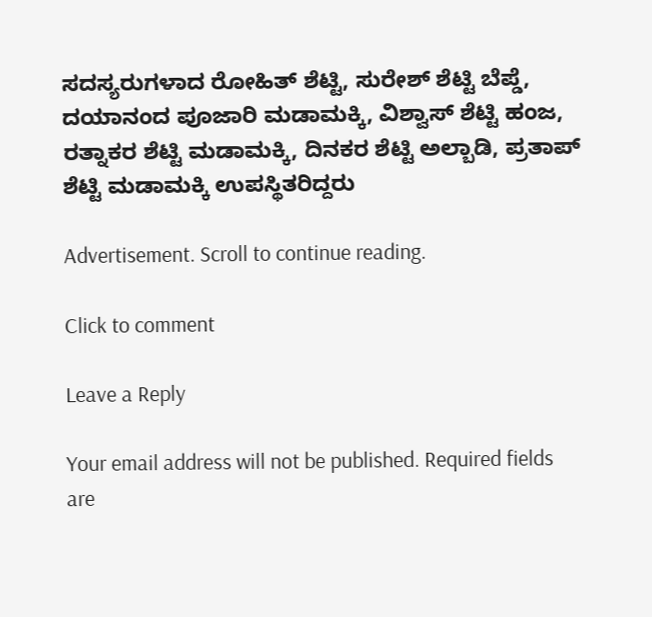ಸದಸ್ಯರುಗಳಾದ ರೋಹಿತ್ ಶೆಟ್ಟಿ, ಸುರೇಶ್ ಶೆಟ್ಟಿ ಬೆಪ್ಡೆ, ದಯಾನಂದ ಪೂಜಾರಿ ಮಡಾಮಕ್ಕಿ, ವಿಶ್ವಾಸ್ ಶೆಟ್ಟಿ ಹಂಜ, ರತ್ನಾಕರ ಶೆಟ್ಟಿ ಮಡಾಮಕ್ಕಿ, ದಿನಕರ ಶೆಟ್ಟಿ ಅಲ್ಬಾಡಿ, ಪ್ರತಾಪ್ ಶೆಟ್ಟಿ ಮಡಾಮಕ್ಕಿ ಉಪಸ್ಥಿತರಿದ್ದರು

Advertisement. Scroll to continue reading.

Click to comment

Leave a Reply

Your email address will not be published. Required fields are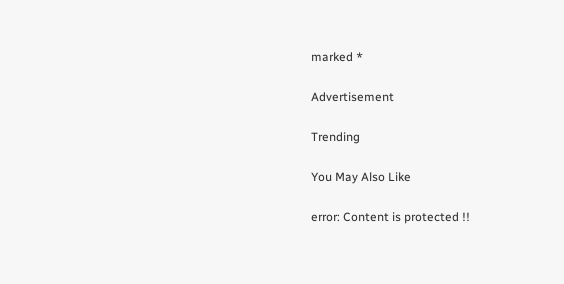marked *

Advertisement

Trending

You May Also Like

error: Content is protected !!